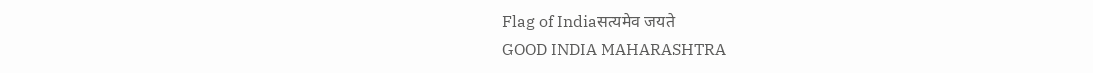Flag of Indiaसत्यमेव जयते
GOOD INDIA MAHARASHTRA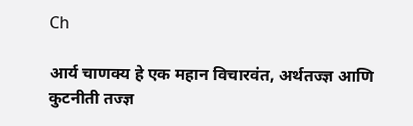Ch

आर्य चाणक्य हे एक महान विचारवंत, अर्थतज्ज्ञ आणि कुटनीती तज्ज्ञ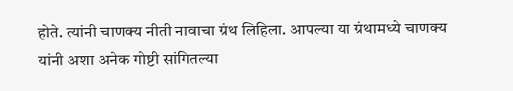होते. त्यांनी चाणक्य नीती नावाचा ग्रंथ लिहिला. आपल्या या ग्रंथामध्ये चाणक्य यांनी अशा अनेक गोष्टी सांगितल्या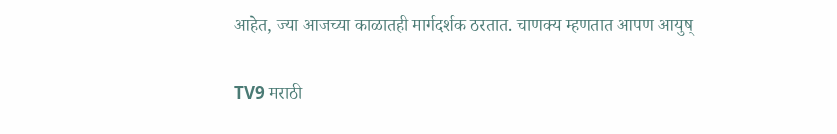आहेत, ज्या आजच्या काळातही मार्गदर्शक ठरतात. चाणक्य म्हणतात आपण आयुष्

TV9 मराठी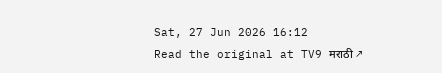Sat, 27 Jun 2026 16:12
Read the original at TV9 मराठी ↗